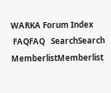WARKA Forum Index
 FAQFAQ   SearchSearch   MemberlistMemberlist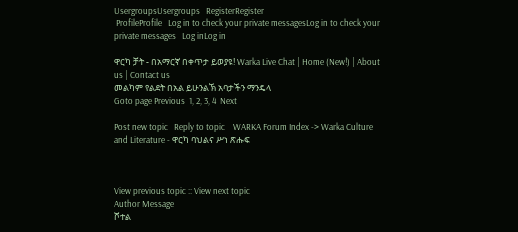UsergroupsUsergroups   RegisterRegister
 ProfileProfile   Log in to check your private messagesLog in to check your private messages   Log inLog in

ዋርካ ቻት - በአማርኛ በቀጥታ ይወያዩ! Warka Live Chat | Home (New!) | About us | Contact us
መልካም የልደት በአል ይሁንልኽ አባታችን ማንዴላ
Goto page Previous  1, 2, 3, 4  Next

Post new topic   Reply to topic    WARKA Forum Index -> Warka Culture and Literature - ዋርካ ባህልና ሥነ ጽሑፍ



View previous topic :: View next topic
Author Message
ሾተል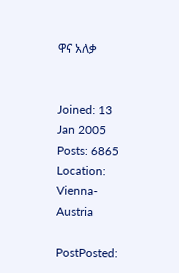ዋና አለቃ


Joined: 13 Jan 2005
Posts: 6865
Location: Vienna-Austria

PostPosted: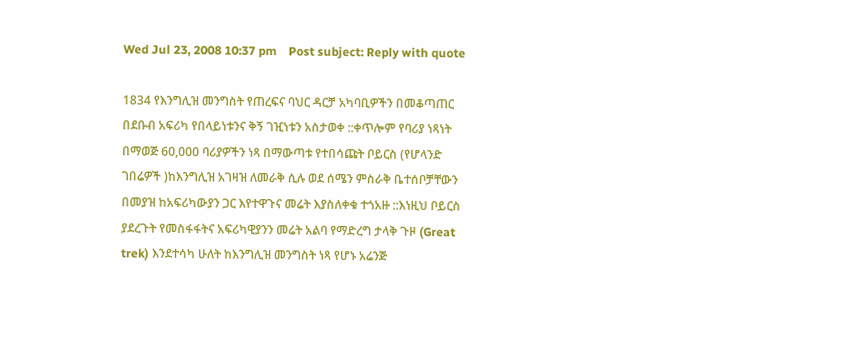Wed Jul 23, 2008 10:37 pm    Post subject: Reply with quote

1834 የእንግሊዝ መንግስት የጠረፍና ባህር ዳርቻ አካባቢዎችን በመቆጣጠር በደቡብ አፍሪካ የበላይነቱንና ቅኝ ገዢነቱን አስታወቀ ::ቀጥሎም የባሪያ ነጻነት በማወጅ 60,000 ባሪያዎችን ነጻ በማውጣቱ የተበሳጩት ቦይርስ (የሆላንድ ገበሬዎች )ከእንግሊዝ አገዛዝ ለመራቅ ሲሉ ወደ ሰሜን ምስራቅ ቤተሰቦቻቸውን በመያዝ ከአፍሪካውያን ጋር እየተዋጉና መሬት እያስለቀቁ ተጎአዙ ::እነዚህ ቦይርስ ያደረጉት የመስፋፋትና አፍሪካዊያንን መሬት አልባ የማድረግ ታላቅ ጉዞ (Great trek) እንደተሳካ ሁለት ከእንግሊዝ መንግስት ነጻ የሆኑ አሬንጅ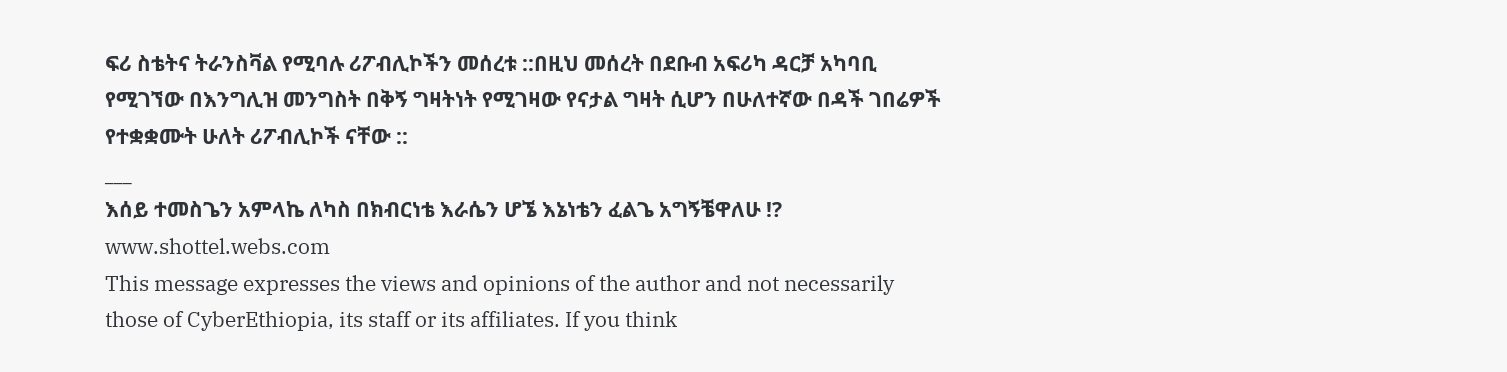ፍሪ ስቴትና ትራንስቫል የሚባሉ ሪፖብሊኮችን መሰረቱ ::በዚህ መሰረት በደቡብ አፍሪካ ዳርቻ አካባቢ የሚገኘው በእንግሊዝ መንግስት በቅኝ ግዛትነት የሚገዛው የናታል ግዛት ሲሆን በሁለተኛው በዳች ገበሬዎች የተቋቋሙት ሁለት ሪፖብሊኮች ናቸው ::
___
እሰይ ተመስጌን አምላኬ ለካስ በክብርነቴ እራሴን ሆኜ እኔነቴን ፈልጌ አግኝቼዋለሁ !?
www.shottel.webs.com
This message expresses the views and opinions of the author and not necessarily those of CyberEthiopia, its staff or its affiliates. If you think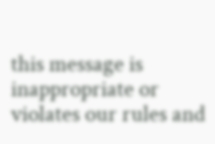this message is inappropriate or violates our rules and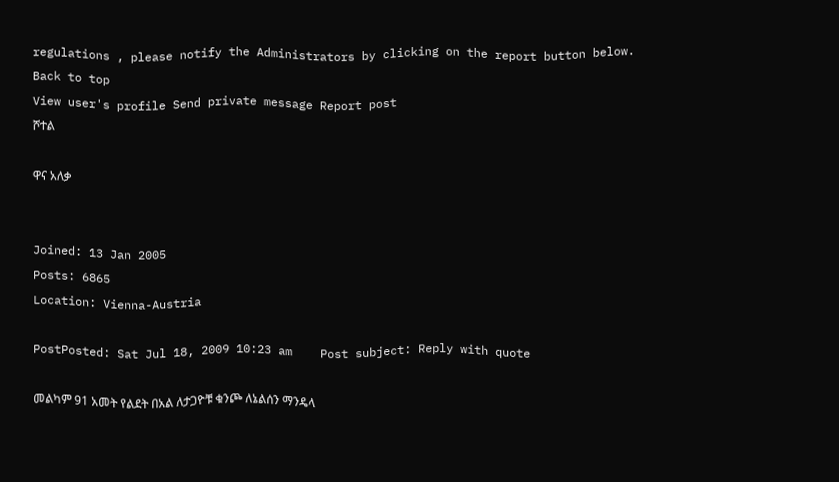regulations , please notify the Administrators by clicking on the report button below.
Back to top
View user's profile Send private message Report post
ሾተል

ዋና አለቃ


Joined: 13 Jan 2005
Posts: 6865
Location: Vienna-Austria

PostPosted: Sat Jul 18, 2009 10:23 am    Post subject: Reply with quote

መልካም 91 አመት የልደት በአል ለታጋዮቹ ቁንጮ ለኔልሰን ማንዴላ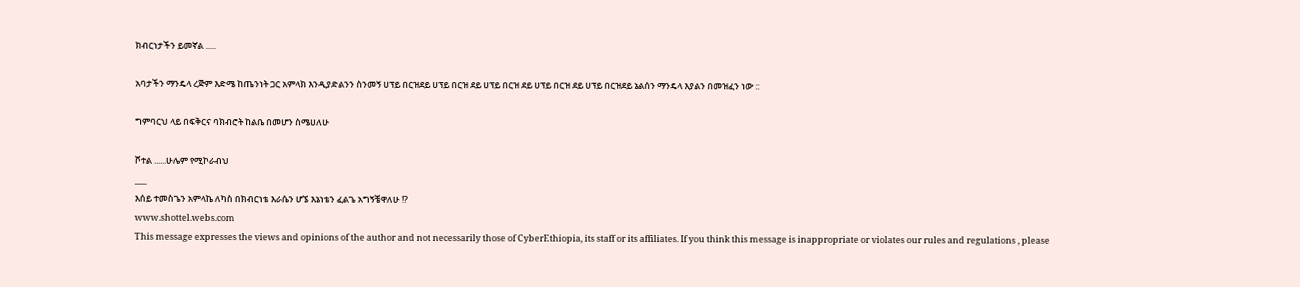ክብርነታችን ይመኛል .....

አባታችን ማንዴላ ረጅም እድሜ ከጤንነት ጋር አምላክ እንዲያድልንን ስንመኝ ሀፕይ በርዝደይ ሀፕይ በርዝ ደይ ሀፕይ በርዝ ደይ ሀፕይ በርዝ ደይ ሀፕይ በርዝደይ ኔልሰን ማንዴላ እያልን በመዝፈን ነው ::

ግምባርህ ላይ በፍቅርና ባክብሮት ከልቤ በመሆን ስሜሀለሁ

ሾተል ......ሁሌም የሚኮራብህ
___
እሰይ ተመስጌን አምላኬ ለካስ በክብርነቴ እራሴን ሆኜ እኔነቴን ፈልጌ አግኝቼዋለሁ !?
www.shottel.webs.com
This message expresses the views and opinions of the author and not necessarily those of CyberEthiopia, its staff or its affiliates. If you think this message is inappropriate or violates our rules and regulations , please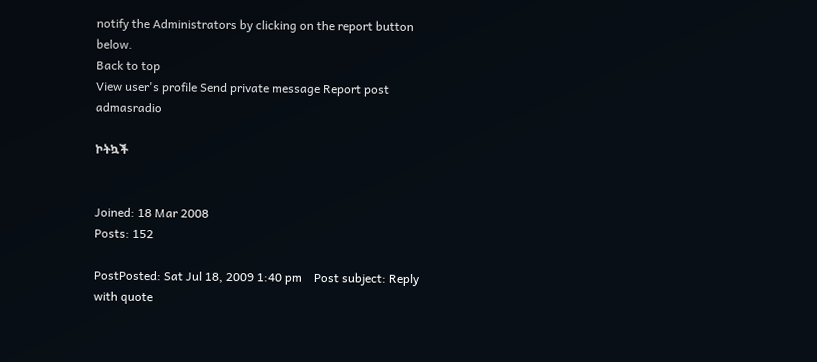notify the Administrators by clicking on the report button below.
Back to top
View user's profile Send private message Report post
admasradio

ኮትኳች


Joined: 18 Mar 2008
Posts: 152

PostPosted: Sat Jul 18, 2009 1:40 pm    Post subject: Reply with quote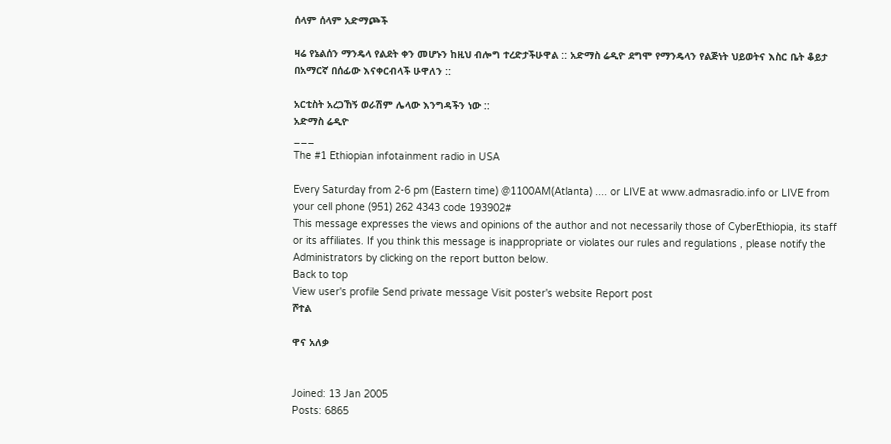ሰላም ሰላም አድማጮች

ዛሬ የኔልሰን ማንዴላ የልደት ቀን መሆኑን ከዚህ ብሎግ ተረድታችሁዋል :: አድማስ ሬዲዮ ደግሞ የማንዴላን የልጅነት ህይወትና እስር ቤት ቆይታ በአማርኛ በሰፊው እናቀርብላች ሁዋለን ::

አርቲስት አረጋኸኝ ወራሽም ሌላው እንግዳችን ነው ::
አድማስ ሬዲዮ
___
The #1 Ethiopian infotainment radio in USA

Every Saturday from 2-6 pm (Eastern time) @1100AM(Atlanta) .... or LIVE at www.admasradio.info or LIVE from your cell phone (951) 262 4343 code 193902#
This message expresses the views and opinions of the author and not necessarily those of CyberEthiopia, its staff or its affiliates. If you think this message is inappropriate or violates our rules and regulations , please notify the Administrators by clicking on the report button below.
Back to top
View user's profile Send private message Visit poster's website Report post
ሾተል

ዋና አለቃ


Joined: 13 Jan 2005
Posts: 6865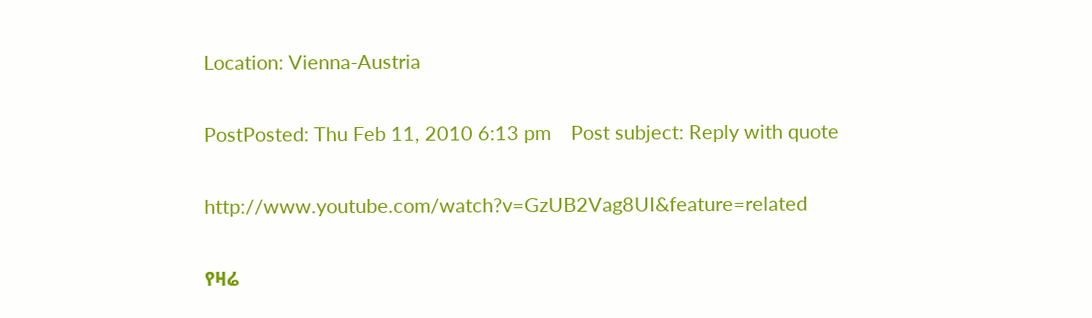Location: Vienna-Austria

PostPosted: Thu Feb 11, 2010 6:13 pm    Post subject: Reply with quote

http://www.youtube.com/watch?v=GzUB2Vag8UI&feature=related

የዛሬ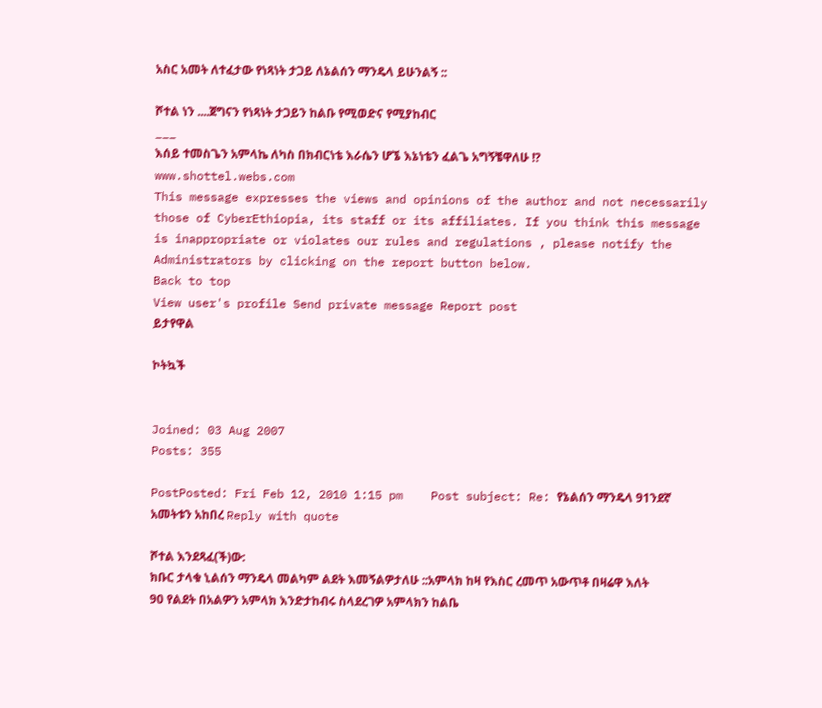አስር አመት ለተፈታው የነጻነት ታጋይ ለኔልሰን ማንዴላ ይሁንልኝ ::

ሾተል ነን ....ጀግናን የነጻነት ታጋይን ከልቡ የሚወድና የሚያከብር
___
እሰይ ተመስጌን አምላኬ ለካስ በክብርነቴ እራሴን ሆኜ እኔነቴን ፈልጌ አግኝቼዋለሁ !?
www.shottel.webs.com
This message expresses the views and opinions of the author and not necessarily those of CyberEthiopia, its staff or its affiliates. If you think this message is inappropriate or violates our rules and regulations , please notify the Administrators by clicking on the report button below.
Back to top
View user's profile Send private message Report post
ይታየዋል

ኮትኳች


Joined: 03 Aug 2007
Posts: 355

PostPosted: Fri Feb 12, 2010 1:15 pm    Post subject: Re: የኔልሰን ማንዴላ 91ንደኛ አመትቱን አከበረ Reply with quote

ሾተል እንደጻፈ(ች)ው:
ክቡር ታላቁ ኒልሰን ማንዴላ መልካም ልደት እመኝልዎታለሁ ::አምላክ ከዛ የእስር ረመጥ አውጥቶ በዛሬዋ እለት 90 የልደት በአልዎን አምላክ እንድታከብሩ ስላደረገዎ አምላክን ከልቤ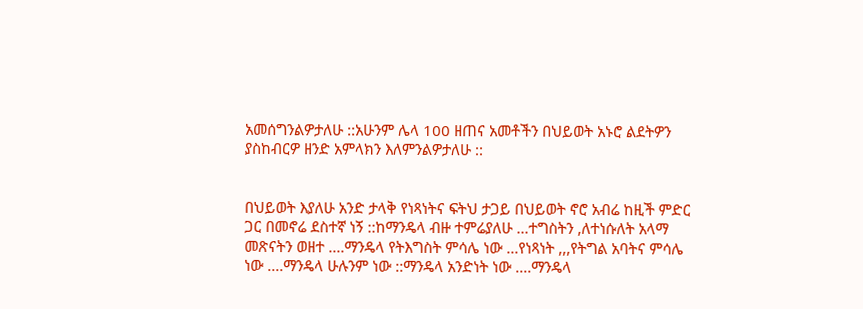አመሰግንልዎታለሁ ::አሁንም ሌላ 100 ዘጠና አመቶችን በህይወት አኑሮ ልደትዎን ያስከብርዎ ዘንድ አምላክን እለምንልዎታለሁ ::


በህይወት እያለሁ አንድ ታላቅ የነጻነትና ፍትህ ታጋይ በህይወት ኖሮ አብሬ ከዚች ምድር ጋር በመኖሬ ደስተኛ ነኝ ::ከማንዴላ ብዙ ተምሬያለሁ ...ተግስትን ,ለተነሱለት አላማ መጽናትን ወዘተ ....ማንዴላ የትእግስት ምሳሌ ነው ...የነጻነት ,,,የትግል አባትና ምሳሌ ነው ....ማንዴላ ሁሉንም ነው ::ማንዴላ አንድነት ነው ....ማንዴላ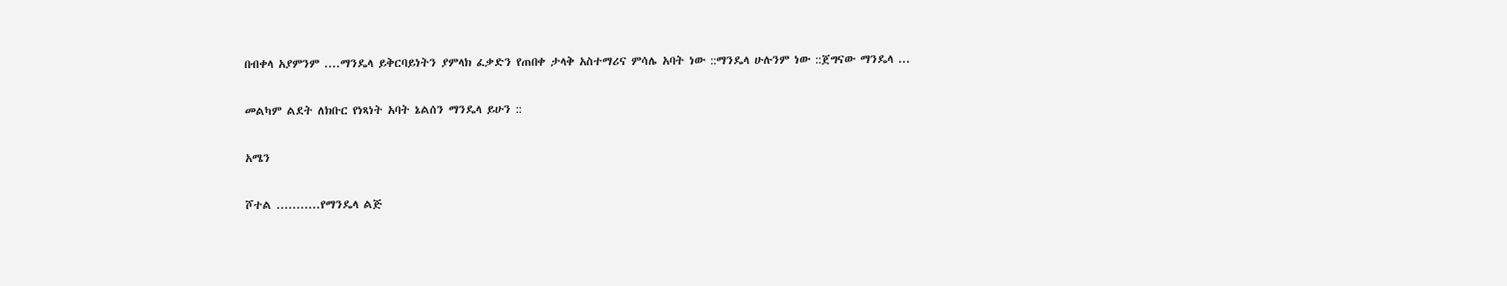በብቀላ አያምንም ....ማንዴላ ይቅርባይነትን ያምላክ ፈቃድን የጠበቀ ታላቅ አስተማሪና ምሳሌ አባት ነው ::ማንዴላ ሁሉንም ነው ::ጀግናው ማንዴላ ...

መልካም ልደት ለክቡር የነጻነት አባት ኔልሰን ማንዴላ ይሁን ::

አሜን

ሾተል ...........የማንዴላ ልጅ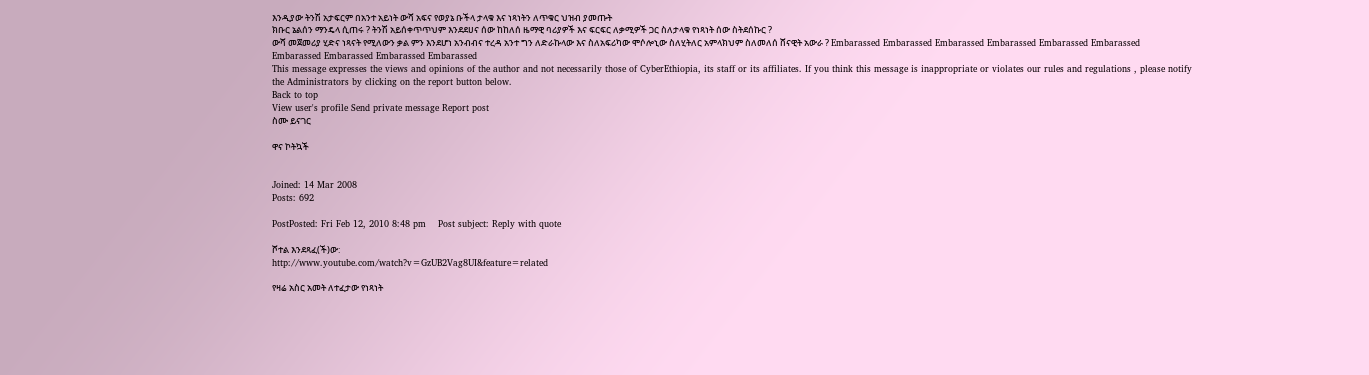እንዲያው ትንሽ አታፍርም በአንተ አይነት ውሻ አፍና የወያኔ ቡችላ ታላቁ እና ነጻነትን ለጥቁር ህዝብ ያመጡት
ክቡር ኔልሰን ማንዴላ ሲጠሩ ? ትንሽ አይሰቀጥጥህም እንደደሀና ሰው ከከለሰ ዜማዊ ባሪያዎች እና ፍርፍር ለቃሚዎች ጋር ስለታላቁ የነጻነት ሰው ስትደሰኩር ?
ውሻ መጀመሪያ ሂድና ነጻናት የሚለውን ቃል ምን እንደሆነ አንብብና ተረዳ አንተ ግን ለድራኩላው እና ስለአፍሪካው ሞሶሎኒው ስለሂትለር አምላክህም ስለመለሰ ሸናዊት አውራ ? Embarassed Embarassed Embarassed Embarassed Embarassed Embarassed Embarassed Embarassed Embarassed Embarassed
This message expresses the views and opinions of the author and not necessarily those of CyberEthiopia, its staff or its affiliates. If you think this message is inappropriate or violates our rules and regulations , please notify the Administrators by clicking on the report button below.
Back to top
View user's profile Send private message Report post
ስሙ ይናገር

ዋና ኮትኳች


Joined: 14 Mar 2008
Posts: 692

PostPosted: Fri Feb 12, 2010 8:48 pm    Post subject: Reply with quote

ሾተል እንደጻፈ(ች)ው:
http://www.youtube.com/watch?v=GzUB2Vag8UI&feature=related

የዛሬ አስር አመት ለተፈታው የነጻነት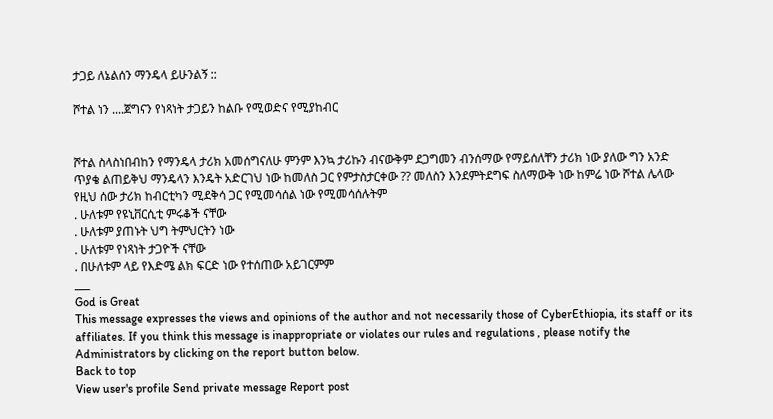ታጋይ ለኔልሰን ማንዴላ ይሁንልኝ ::

ሾተል ነን ....ጀግናን የነጻነት ታጋይን ከልቡ የሚወድና የሚያከብር


ሾተል ስላስነበብከን የማንዴላ ታሪክ አመሰግናለሁ ምንም እንኳ ታሪኩን ብናውቅም ደጋግመን ብንሰማው የማይሰለቸን ታሪክ ነው ያለው ግን አንድ ጥያቄ ልጠይቅህ ማንዴላን እንዴት አድርገህ ነው ከመለስ ጋር የምታስታርቀው ?? መለስን እንደምትደግፍ ስለማውቅ ነው ከምሬ ነው ሾተል ሌላው የዚህ ሰው ታሪክ ከብርቲካን ሚደቅሳ ጋር የሚመሳሰል ነው የሚመሳሰሉትም
. ሁለቱም የዩኒቨርሲቲ ምሩቆች ናቸው
. ሁለቱም ያጠኑት ህግ ትምህርትን ነው
. ሁለቱም የነጻነት ታጋዮች ናቸው
. በሁለቱም ላይ የእድሜ ልክ ፍርድ ነው የተሰጠው አይገርምም
___
God is Great
This message expresses the views and opinions of the author and not necessarily those of CyberEthiopia, its staff or its affiliates. If you think this message is inappropriate or violates our rules and regulations , please notify the Administrators by clicking on the report button below.
Back to top
View user's profile Send private message Report post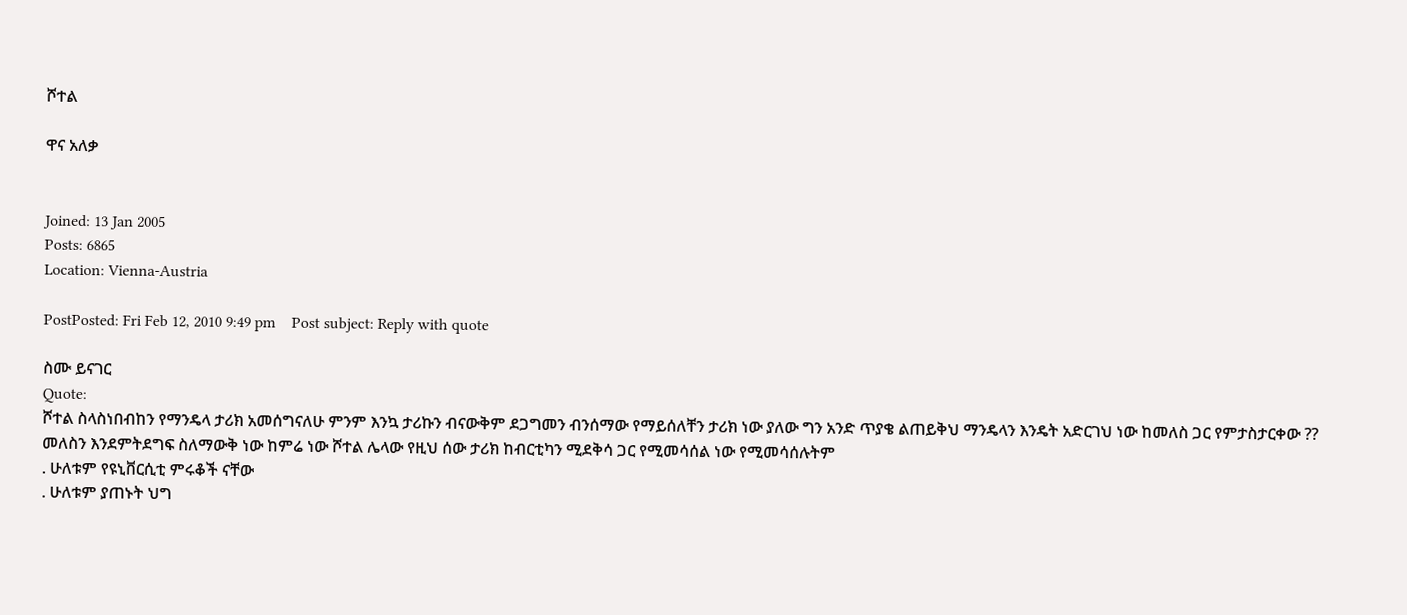ሾተል

ዋና አለቃ


Joined: 13 Jan 2005
Posts: 6865
Location: Vienna-Austria

PostPosted: Fri Feb 12, 2010 9:49 pm    Post subject: Reply with quote

ስሙ ይናገር
Quote:
ሾተል ስላስነበብከን የማንዴላ ታሪክ አመሰግናለሁ ምንም እንኳ ታሪኩን ብናውቅም ደጋግመን ብንሰማው የማይሰለቸን ታሪክ ነው ያለው ግን አንድ ጥያቄ ልጠይቅህ ማንዴላን እንዴት አድርገህ ነው ከመለስ ጋር የምታስታርቀው ?? መለስን እንደምትደግፍ ስለማውቅ ነው ከምሬ ነው ሾተል ሌላው የዚህ ሰው ታሪክ ከብርቲካን ሚደቅሳ ጋር የሚመሳሰል ነው የሚመሳሰሉትም
. ሁለቱም የዩኒቨርሲቲ ምሩቆች ናቸው
. ሁለቱም ያጠኑት ህግ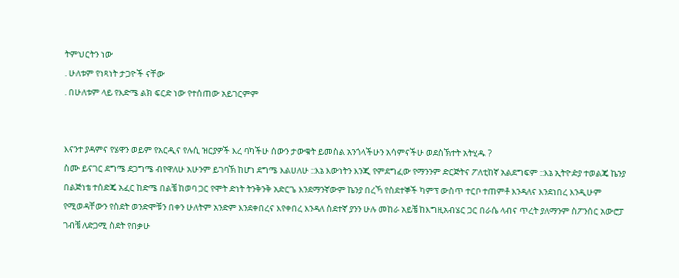ትምህርትን ነው
. ሁለቱም የነጻነት ታጋዮች ናቸው
. በሁለቱም ላይ የእድሜ ልክ ፍርድ ነው የተሰጠው አይገርምም


እናንተ ያዳምና የሄዋን ወይም የአርዲና የሉሲ ዝርያዎች እረ ባካችሁ ሰውን ታውቁት ይመስል አንጎላችሁን አሳምናችሁ ወደስኽተት አትሂዱ ?
ስሙ ይናገር ደግሜ ደጋግሜ ብየዋለሁ አሁንም ይገባኽ ከሆነ ደግሜ እልሀለሁ ::እኔ እውነትን እንጂ የምደግፈው የማንንም ድርጅትና ፖለቲከኛ አልደግፍም ::እኔ ኢትዮዽያ ተወልጄ ኬንያ በልጅነቴ ተሰድጄ አፈር ከድሜ በልቼ ከወባ ጋር የሞት ድነት ትንቅንቅ አድርጌ እንደማንኛውም ኬንያ በረኻ የስደተኞች ካምፕ ውስጥ ተርቦ ተጠምቶ እንዳለና እንደነበረ እንዲሁም የሚወዳቸውን የስደት ወንድሞቹን በቀን ሁለትም አንድም እንደቀበረና እየቀበረ እንዳለ ስደተኛ ያንን ሁሉ መከራ አይቼ ከእግዚአብሄር ጋር በራሴ ላብና ጥረት ያለማንም ስፖንሰር አውሮፓ ገብቼ ለድጋሚ ስደት የበቃሁ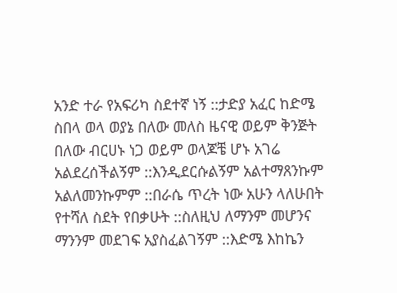አንድ ተራ የአፍሪካ ስደተኛ ነኝ ::ታድያ አፈር ከድሜ ስበላ ወላ ወያኔ በለው መለስ ዜናዊ ወይም ቅንጅት በለው ብርሀኑ ነጋ ወይም ወላጆቼ ሆኑ አገሬ አልደረሰችልኝም ::እንዲደርሱልኝም አልተማጸንኩም አልለመንኩምም ::በራሴ ጥረት ነው አሁን ላለሁበት የተሻለ ስደት የበቃሁት ::ስለዚህ ለማንም መሆንና ማንንም መደገፍ አያስፈልገኝም ::እድሜ እከኬን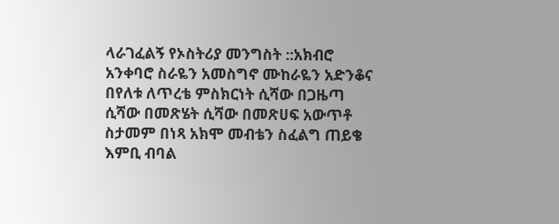ላራገፈልኝ የኦስትሪያ መንግስት ::አክብሮ አንቀባሮ ስራዬን አመስግኖ ሙከራዬን አድንቆና በየለቱ ለጥረቴ ምስክርነት ሲሻው በጋዜጣ ሲሻው በመጽሄት ሲሻው በመጽሀፍ አውጥቶ ስታመም በነጻ አክሞ መብቴን ስፈልግ ጠይቄ እምቢ ብባል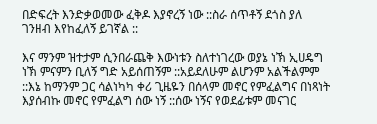በድፍረት እንድቃወመው ፈቅዶ እያኖረኝ ነው ::ስራ ሰጥቶኝ ደጎስ ያለ ገንዘብ እየከፈለኝ ይገኛል ::

እና ማንም ዝተታም ሲንበራጨቅ እውነቱን ስለተነገረው ወያኔ ነኽ ኢሀዴግ ነኽ ምናምን ቢለኝ ግድ አይሰጠኝም ::አይደለሁም ልሆንም አልችልምም ::እኔ ከማንም ጋር ሳልነካካ ቀሪ ጊዜዬን በሰላም መኖር የምፈልግና በነጻነት እያሰብኩ መኖር የምፈልግ ሰው ነኝ ::ሰው ነኝና የወደፊቱም መናገር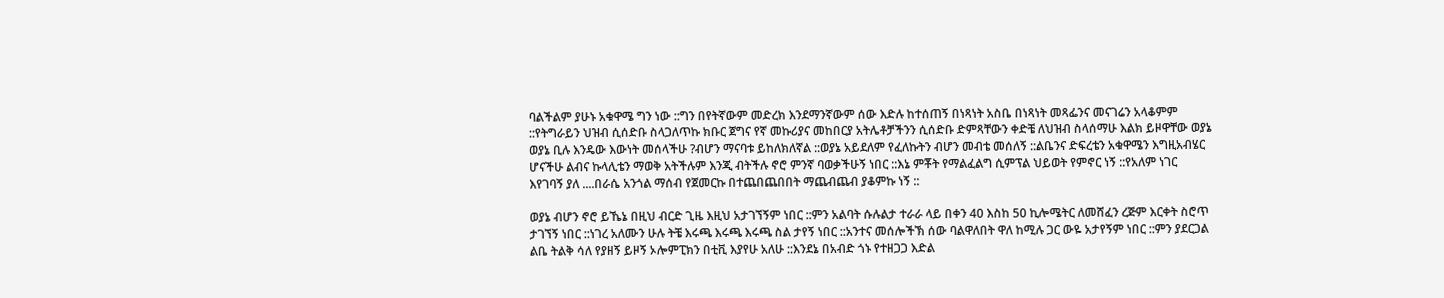ባልችልም ያሁኑ አቁዋሜ ግን ነው ::ግን በየትኛውም መድረክ እንደማንኛውም ሰው እድሉ ከተሰጠኝ በነጻነት አስቤ በነጻነት መጻፌንና መናገሬን አላቆምም ::የትግራይን ህዝብ ሲሰድቡ ስላጋለጥኩ ክቡር ጀግና የኛ መኩሪያና መከበርያ አትሌቶቻችንን ሲሰድቡ ድምጻቸውን ቀድቼ ለህዝብ ስላሰማሁ እልክ ይዞዋቸው ወያኔ ወያኔ ቢሉ እንዴው እውነት መሰላችሁ ?ብሆን ማናባቱ ይከለክለኛል ::ወያኔ አይደለም የፈለኩትን ብሆን መብቴ መሰለኝ ::ልቤንና ድፍረቴን አቁዋሜን እግዚአብሄር ሆናችሁ ልብና ኩላሊቴን ማወቅ አትችሉም እንጂ ብትችሉ ኖሮ ምንኛ ባወቃችሁኝ ነበር ::እኔ ምቾት የማልፈልግ ሲምፕል ህይወት የምኖር ነኝ ::የአለም ነገር እየገባኝ ያለ ....በራሴ አንጎል ማሰብ የጀመርኩ በተጨበጨበበት ማጨብጨብ ያቆምኩ ነኝ ::

ወያኔ ብሆን ኖሮ ይኼኔ በዚህ ብርድ ጊዜ እዚህ አታገኘኝም ነበር ::ምን አልባት ሱሉልታ ተራራ ላይ በቀን 40 እስከ 50 ኪሎሜትር ለመሸፈን ረጅም እርቀት ስሮጥ ታገኘኝ ነበር ::ነገረ አለሙን ሁሉ ትቼ እሩጫ እሩጫ እሩጫ ስል ታየኝ ነበር ::አንተና መሰሎችኽ ሰው ባልዋለበት ዋለ ከሚሉ ጋር ውዬ አታየኝም ነበር ::ምን ያደርጋል ልቤ ትልቅ ሳለ የያዘኝ ይዞኝ ኦሎምፒክን በቲቪ እያየሁ አለሁ ::እንደኔ በአብድ ጎኑ የተዘጋጋ እድል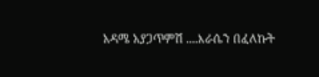አዳሜ አያጋጥምሽ ....እራሴን በፈለኩት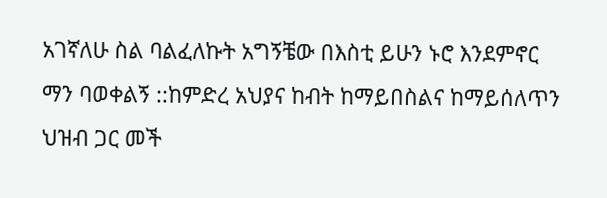አገኛለሁ ስል ባልፈለኩት አግኝቼው በእስቲ ይሁን ኑሮ እንደምኖር ማን ባወቀልኝ ::ከምድረ አህያና ከብት ከማይበስልና ከማይሰለጥን ህዝብ ጋር መች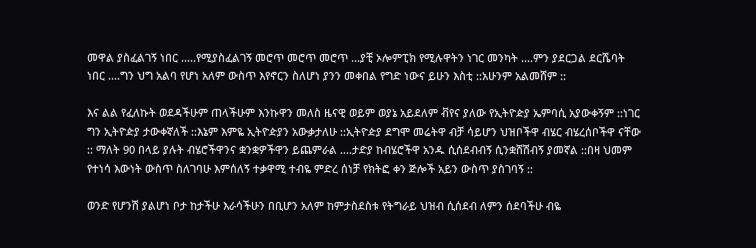መዋል ያስፈልገኝ ነበር .....የሚያስፈልገኝ መሮጥ መሮጥ መሮጥ ...ያቺ ኦሎምፒክ የሚሉዋትን ነገር መንካት ....ምን ያደርጋል ደርሼባት ነበር ....ግን ህግ አልባ የሆነ አለም ውስጥ እየኖርን ስለሆነ ያንን መቀበል የግድ ነውና ይሁን እስቲ ::አሁንም አልመሸም ::

እና ልል የፈለኩት ወደዳችሁም ጠላችሁም እንኩዋን መለስ ዜናዊ ወይም ወያኔ አይደለም ቭየና ያለው የኢትዮዽያ ኤምባሲ አያውቀኝም ::ነገር ግን ኢትዮዽያ ታውቀኛለች ::እኔም እምዬ ኢትዮዽያን አውቃታለሁ ::ኢትዮዽያ ደግሞ መሬትዋ ብቻ ሳይሆን ህዝቦችዋ ብሄር ብሄረሰቦችዋ ናቸው :: ማለት 90 በላይ ያሉት ብሄሮችዋንና ቋንቋዎችዋን ይጨምራል ....ታድያ ከብሄሮችዋ አንዱ ሲሰደብብኝ ሲንቋሸሽብኝ ያመኛል ::በዛ ህመም የተነሳ እውነት ውስጥ ስለገባሁ እምሰለኝ ተቃዋሚ ተብዬ ምድረ ሰነቻ የክትፎ ቀን ጅሎች አይን ውስጥ ያስገባኝ ::

ወንድ የሆንሽ ያልሆነ ቦታ ከታችሁ እራሳችሁን በቢሆን አለም ከምታስደስቱ የትግራይ ህዝብ ሲሰደብ ለምን ሰደባችሁ ብዬ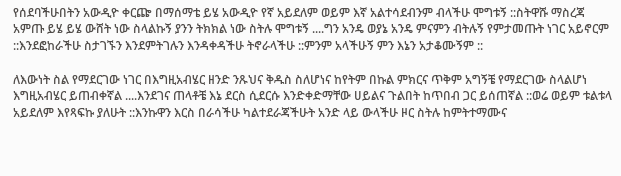የሰደባችሁበትን አውዲዮ ቀርጬ በማሰማቴ ይሄ አውዲዮ የኛ አይደለም ወይም እኛ አልተሳደብንም ብላችሁ ሞግቱኝ ::ስትዋሹ ማስረጃ አምጡ ይሄ ይሄ ውሸት ነው ስላልኩኝ ያንን ትክክል ነው ስትሉ ሞግቱኝ ....ግን አንዴ ወያኔ አንዴ ምናምን ብትሉኝ የምታመጡት ነገር አይኖርም ::እንደፎከራችሁ ስታገኙን እንደምትገሉን እንዳቀዳችሁ ትኖራላችሁ ::ምንም አላችሁኝ ምን እኔን አታቆሙኝም ::

ለእውነት ስል የማደርገው ነገር በእግዚአብሄር ዘንድ ንጹህና ቅዱስ ስለሆነና ከየትም በኩል ምክርና ጥቅም አግኝቼ የማደርገው ስላልሆነ እግዚአብሄር ይጠብቀኛል ....እንደገና ጠላቶቼ እኔ ደርስ ሲደርሱ እንድቀድማቸው ሀይልና ጉልበት ከጥበብ ጋር ይሰጠኛል ::ወሬ ወይም ቱልቱላ አይደለም እየጻፍኩ ያለሁት ::እንኩዋን እርስ በራሳችሁ ካልተደራጃችሁት አንድ ላይ ውላችሁ ዞር ስትሉ ከምትተማሙና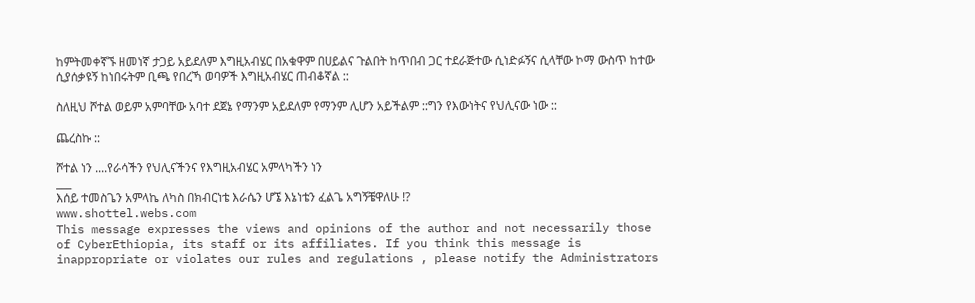ከምትመቀኛኙ ዘመነኛ ታጋይ አይደለም እግዚአብሄር በአቁዋም በሀይልና ጉልበት ከጥበብ ጋር ተደራጅተው ሲነድፉኝና ሲላቸው ኮማ ውስጥ ከተው ሲያሰቃዩኝ ከነበሩትም ቢጫ የበረኻ ወባዎች እግዚአብሄር ጠብቆኛል ::

ስለዚህ ሾተል ወይም አምባቸው አባተ ደጀኔ የማንም አይደለም የማንም ሊሆን አይችልም ::ግን የእውነትና የህሊናው ነው ::

ጨረስኩ ::

ሾተል ነን ....የራሳችን የህሊናችንና የእግዚአብሄር አምላካችን ነን
___
እሰይ ተመስጌን አምላኬ ለካስ በክብርነቴ እራሴን ሆኜ እኔነቴን ፈልጌ አግኝቼዋለሁ !?
www.shottel.webs.com
This message expresses the views and opinions of the author and not necessarily those of CyberEthiopia, its staff or its affiliates. If you think this message is inappropriate or violates our rules and regulations , please notify the Administrators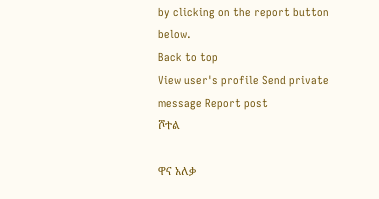by clicking on the report button below.
Back to top
View user's profile Send private message Report post
ሾተል

ዋና አለቃ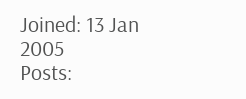Joined: 13 Jan 2005
Posts: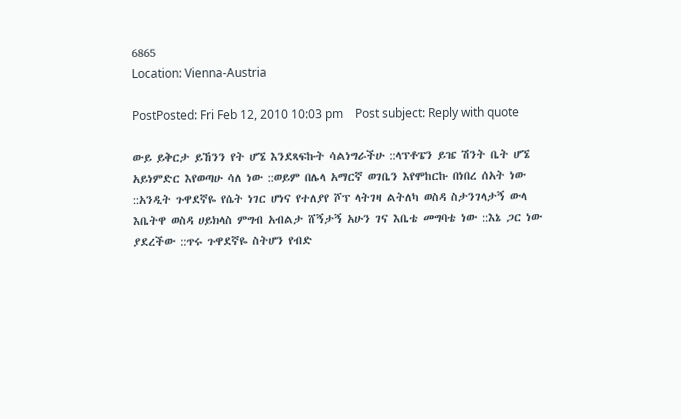6865
Location: Vienna-Austria

PostPosted: Fri Feb 12, 2010 10:03 pm    Post subject: Reply with quote

ውይ ይቅርታ ይኸንን የት ሆኜ እንደጻፍኩት ሳልነግራችሁ ::ላፕቶፔን ይዤ ሽንት ቤት ሆኜ አይነምድር እየወጣሁ ሳለ ነው ::ወይም በሌላ አማርኛ ወገቤን እየሞከርኩ በነበረ ሰአት ነው ::አንዲት ጉዋደኛዬ የሴት ነገር ሆነና የተለያየ ሾፕ ላትገዛ ልትለካ ወስዳ ስታንገላታኝ ውላ እቤትዋ ወስዳ ሀይክላስ ምግብ አብልታ ሸኝታኝ አሁን ገና እቤቴ መግባቴ ነው ::እኔ ጋር ነው ያደረችው ::ጥሩ ጉዋደኛዬ ስትሆን የብድ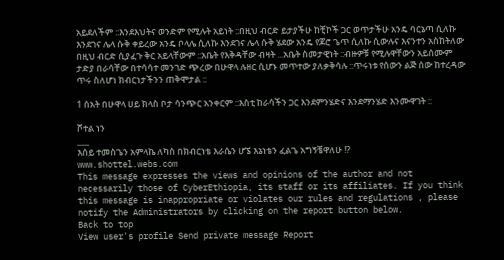አይደለችም ::እንደእህትና ወንድም የሚሉት አይነት ::በዚህ ብርድ ይታያችሁ ከቺኮች ጋር ወጥታችሁ አንዴ ባርኔጣ ሲለኩ እንደገና ሌላ ሱቅ ቀይረው አንዴ ቦላሌ ሲለኩ እንደገና ሌላ ሱቅ ሄደው አንዴ የጆሮ ጌጥ ሲለኩ ሲውሉና እናንተን አስከትለው በዚህ ብርድ ሲያፈጉ ቅር አይላቸውም ::አቤት የእቅዳቸው ብዛት ...አቤት ስመታዊነት ::ብዙዎቹ የሚሉዋቸውን አይሰሙም ታድያ በራሳቸው በተሳሳተ መንገድ ጭረው በሁዋላ ሉዘር ሲሆኑ መጥተው ያለቃቅሳሉ ::ጥሩነቱ የሰውን ልጅ ሰው ከተረዳው ጥሩ ስለሆነ ክብርነታችንን ጠቅሞታል ::

1 ሰአት በሁዋላ ሀይ ክላስ ቦታ ሳንጭር አንቀርም ::እስቲ ከራሳችን ጋር እንደምንሄድና እንደማንሄድ እንሙዋገት ::

ሾተል ነን
___
እሰይ ተመስጌን አምላኬ ለካስ በክብርነቴ እራሴን ሆኜ እኔነቴን ፈልጌ አግኝቼዋለሁ !?
www.shottel.webs.com
This message expresses the views and opinions of the author and not necessarily those of CyberEthiopia, its staff or its affiliates. If you think this message is inappropriate or violates our rules and regulations , please notify the Administrators by clicking on the report button below.
Back to top
View user's profile Send private message Report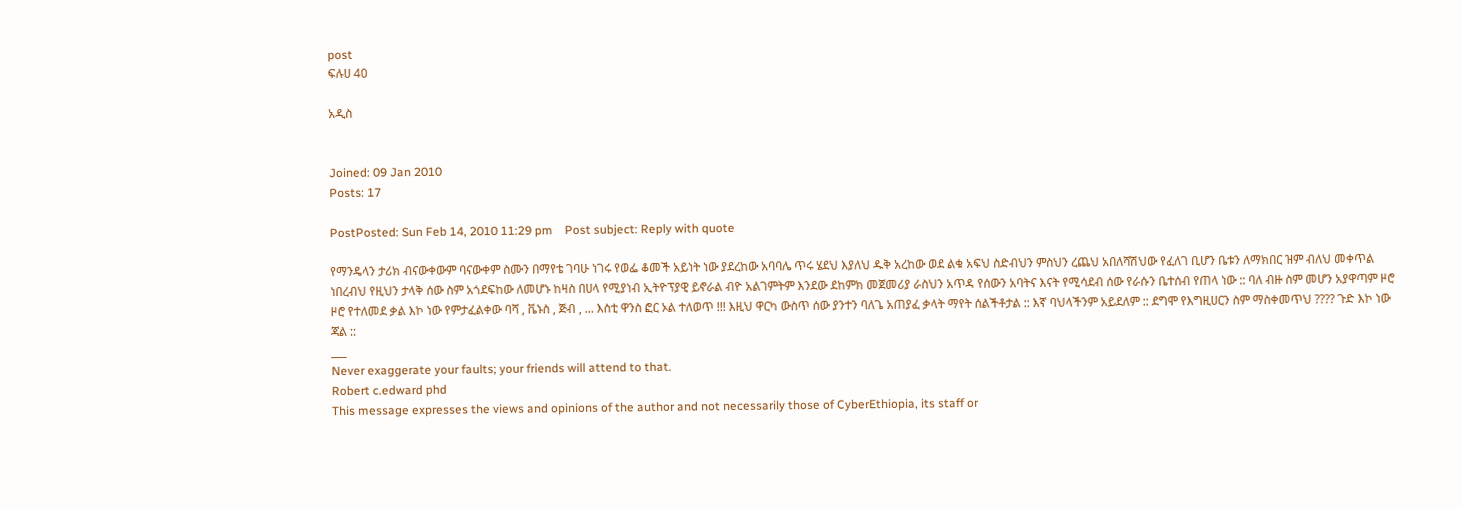post
ፍሉሀ 40

አዲስ


Joined: 09 Jan 2010
Posts: 17

PostPosted: Sun Feb 14, 2010 11:29 pm    Post subject: Reply with quote

የማንዴላን ታሪክ ብናውቀውም ባናውቀም ስሙን በማየቴ ገባሁ ነገሩ የወፌ ቆመች አይነት ነው ያደረከው አባባሌ ጥሩ ሄደህ እያለህ ዱቅ አረከው ወደ ልቁ አፍህ ስድብህን ምስህን ረጨህ አበለሻሽህው የፈለገ ቢሆን ቤቱን ለማክበር ዝም ብለህ መቀጥል ነበረብህ የዚህን ታላቅ ሰው ስም አጎደፍከው ለመሆኑ ከዛስ በሀላ የሚያነብ ኢትዮፕያዊ ይኖራል ብዮ አልገምትም እንደው ደከምክ መጀመሪያ ራስህን አጥዳ የሰውን አባትና እናት የሚሳደብ ሰው የራሱን ቤተሰብ የጠላ ነው :: ባለ ብዙ ስም መሆን አያዋጣም ዞሮ ዞሮ የተለመደ ቃል እኮ ነው የምታፈልቀው ባሻ , ቬኑስ , ጅብ , ... እስቲ ዋንስ ፎር ኦል ተለወጥ !!! እዚህ ዋርካ ውስጥ ሰው ያንተን ባለጌ አጠያፈ ቃላት ማየት ሰልችቶታል :: እኛ ባህላችንም አይደለም :: ደግሞ የእግዚሀርን ስም ማስቀመጥህ ???? ጉድ እኮ ነው ጃል ::
___
Never exaggerate your faults; your friends will attend to that.
Robert c.edward phd
This message expresses the views and opinions of the author and not necessarily those of CyberEthiopia, its staff or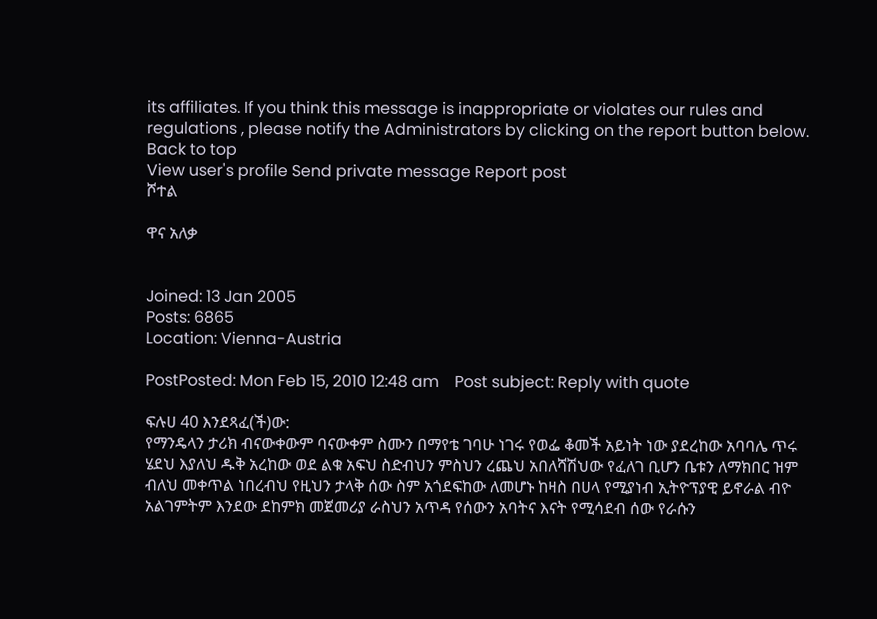its affiliates. If you think this message is inappropriate or violates our rules and regulations , please notify the Administrators by clicking on the report button below.
Back to top
View user's profile Send private message Report post
ሾተል

ዋና አለቃ


Joined: 13 Jan 2005
Posts: 6865
Location: Vienna-Austria

PostPosted: Mon Feb 15, 2010 12:48 am    Post subject: Reply with quote

ፍሉሀ 40 እንደጻፈ(ች)ው:
የማንዴላን ታሪክ ብናውቀውም ባናውቀም ስሙን በማየቴ ገባሁ ነገሩ የወፌ ቆመች አይነት ነው ያደረከው አባባሌ ጥሩ ሄደህ እያለህ ዱቅ አረከው ወደ ልቁ አፍህ ስድብህን ምስህን ረጨህ አበለሻሽህው የፈለገ ቢሆን ቤቱን ለማክበር ዝም ብለህ መቀጥል ነበረብህ የዚህን ታላቅ ሰው ስም አጎደፍከው ለመሆኑ ከዛስ በሀላ የሚያነብ ኢትዮፕያዊ ይኖራል ብዮ አልገምትም እንደው ደከምክ መጀመሪያ ራስህን አጥዳ የሰውን አባትና እናት የሚሳደብ ሰው የራሱን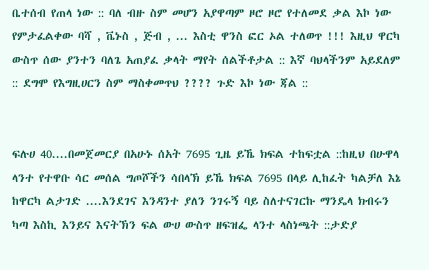ቤተሰብ የጠላ ነው :: ባለ ብዙ ስም መሆን አያዋጣም ዞሮ ዞሮ የተለመደ ቃል እኮ ነው የምታፈልቀው ባሻ , ቬኑስ , ጅብ , ... እስቲ ዋንስ ፎር ኦል ተለወጥ !!! እዚህ ዋርካ ውስጥ ሰው ያንተን ባለጌ አጠያፈ ቃላት ማየት ሰልችቶታል :: እኛ ባህላችንም አይደለም :: ደግሞ የእግዚሀርን ስም ማስቀመጥህ ???? ጉድ እኮ ነው ጃል ::


ፍሉሀ 40....በመጀመርያ በአሁኑ ሰአት 7695 ጊዜ ይኼ ክፍል ተከፍቷል ::ከዚህ በሁዋላ ላንተ የተዋቡ ሳር መሰል ግጦሾችን ሳበላኽ ይኼ ክፍል 7695 በላይ ሊከፈት ካልቻለ እኔ ከዋርካ ልታገድ ....እንደገና እንዳንተ ያለን ንገሩኝ ባይ ስለተናገርኩ ማንዴላ ክብሩን ካጣ እስኪ እንይና እናትኽን ፍል ውሀ ውስጥ ዘፍዝፌ ላንተ ላስነጫት ::ታድያ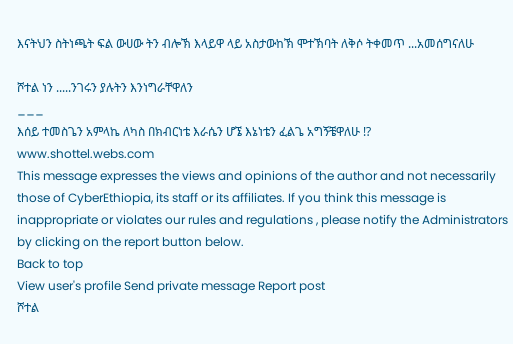እናትህን ስትነጫት ፍል ውሀው ትን ብሎኽ እላይዋ ላይ አስታውከኽ ሞተኽባት ለቅሶ ትቀመጥ ...አመሰግናለሁ

ሾተል ነን .....ንገሩን ያሉትን እንነግራቸዋለን
___
እሰይ ተመስጌን አምላኬ ለካስ በክብርነቴ እራሴን ሆኜ እኔነቴን ፈልጌ አግኝቼዋለሁ !?
www.shottel.webs.com
This message expresses the views and opinions of the author and not necessarily those of CyberEthiopia, its staff or its affiliates. If you think this message is inappropriate or violates our rules and regulations , please notify the Administrators by clicking on the report button below.
Back to top
View user's profile Send private message Report post
ሾተል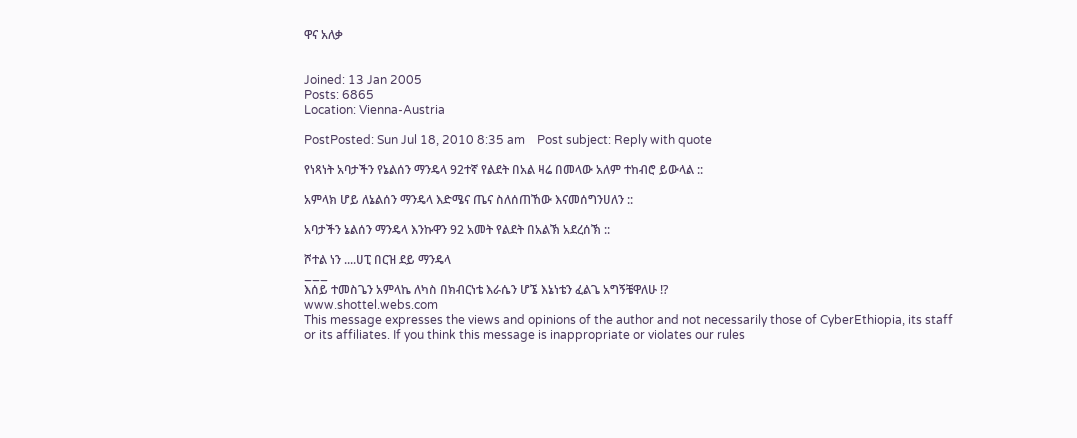ዋና አለቃ


Joined: 13 Jan 2005
Posts: 6865
Location: Vienna-Austria

PostPosted: Sun Jul 18, 2010 8:35 am    Post subject: Reply with quote

የነጻነት አባታችን የኔልሰን ማንዴላ 92ተኛ የልደት በአል ዛሬ በመላው አለም ተከብሮ ይውላል ::

አምላክ ሆይ ለኔልሰን ማንዴላ እድሜና ጤና ስለሰጠኸው እናመሰግንሀለን ::

አባታችን ኔልሰን ማንዴላ እንኩዋን 92 አመት የልደት በአልኽ አደረሰኽ ::

ሾተል ነን ....ሀፒ በርዝ ደይ ማንዴላ
___
እሰይ ተመስጌን አምላኬ ለካስ በክብርነቴ እራሴን ሆኜ እኔነቴን ፈልጌ አግኝቼዋለሁ !?
www.shottel.webs.com
This message expresses the views and opinions of the author and not necessarily those of CyberEthiopia, its staff or its affiliates. If you think this message is inappropriate or violates our rules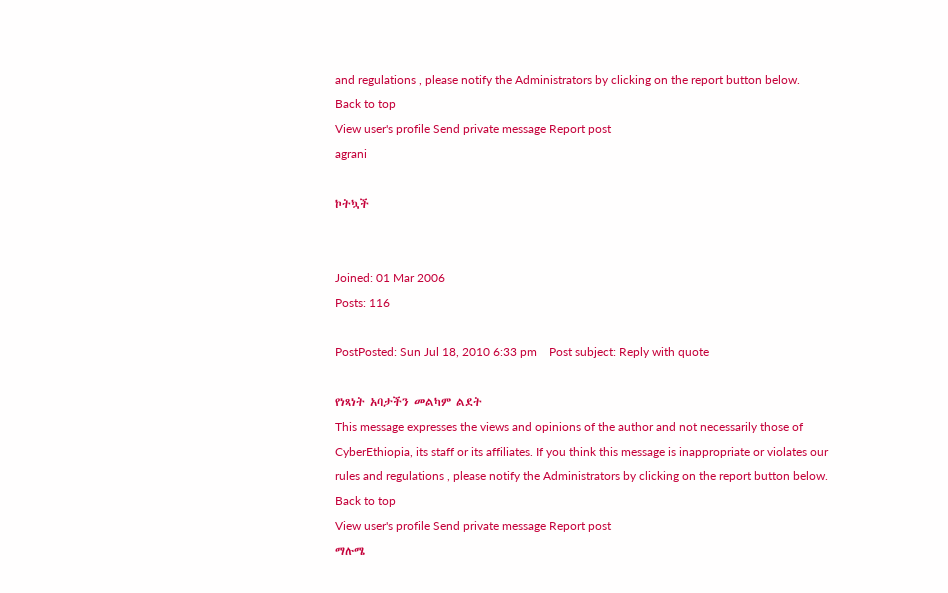and regulations , please notify the Administrators by clicking on the report button below.
Back to top
View user's profile Send private message Report post
agrani

ኮትኳች


Joined: 01 Mar 2006
Posts: 116

PostPosted: Sun Jul 18, 2010 6:33 pm    Post subject: Reply with quote

የነጻነት አባታችን መልካም ልደት
This message expresses the views and opinions of the author and not necessarily those of CyberEthiopia, its staff or its affiliates. If you think this message is inappropriate or violates our rules and regulations , please notify the Administrators by clicking on the report button below.
Back to top
View user's profile Send private message Report post
ማሉሜ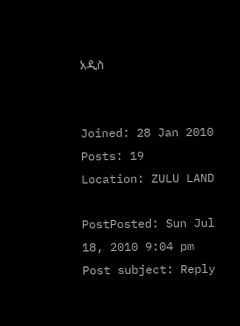አዲስ


Joined: 28 Jan 2010
Posts: 19
Location: ZULU LAND

PostPosted: Sun Jul 18, 2010 9:04 pm    Post subject: Reply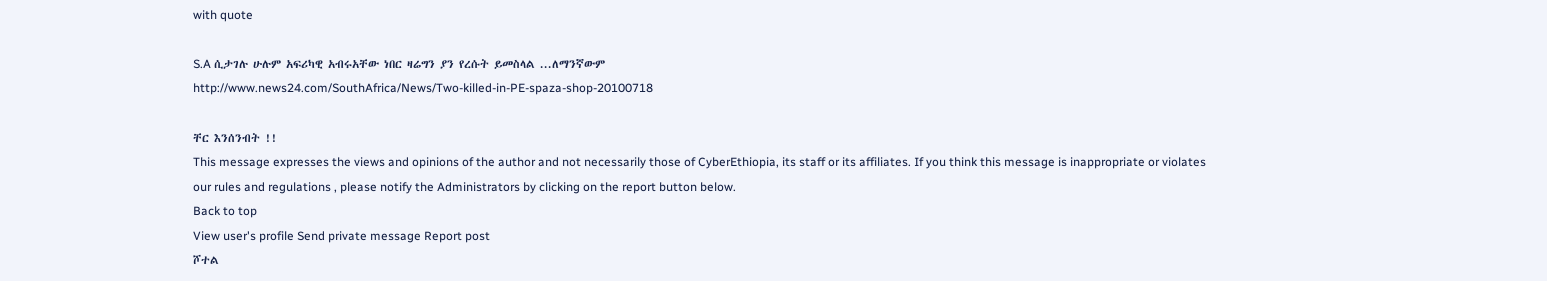with quote

S.A ሲታገሉ ሁሉም አፍሪካዊ አብሩአቸው ነበር ዛሬግን ያን የረሱት ይመስላል ...ለማንኛውም
http://www.news24.com/SouthAfrica/News/Two-killed-in-PE-spaza-shop-20100718

ቸር እንሰንብት !!
This message expresses the views and opinions of the author and not necessarily those of CyberEthiopia, its staff or its affiliates. If you think this message is inappropriate or violates our rules and regulations , please notify the Administrators by clicking on the report button below.
Back to top
View user's profile Send private message Report post
ሾተል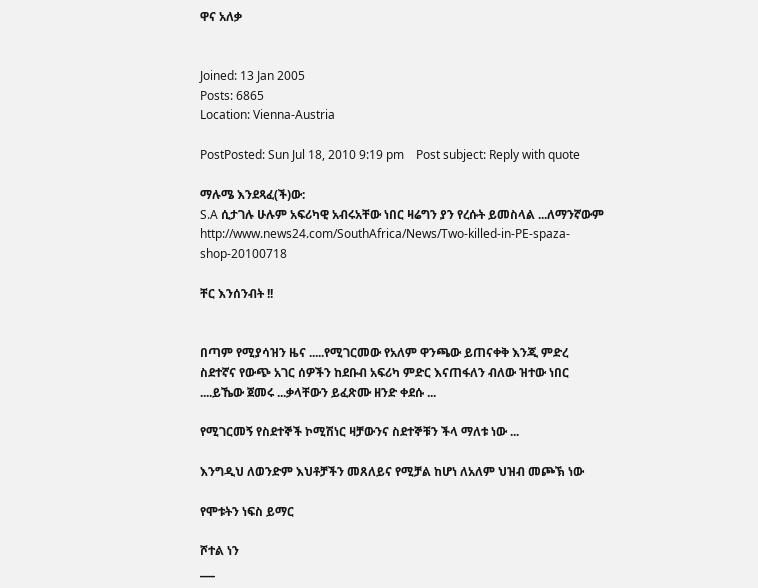ዋና አለቃ


Joined: 13 Jan 2005
Posts: 6865
Location: Vienna-Austria

PostPosted: Sun Jul 18, 2010 9:19 pm    Post subject: Reply with quote

ማሉሜ እንደጻፈ(ች)ው:
S.A ሲታገሉ ሁሉም አፍሪካዊ አብሩአቸው ነበር ዛሬግን ያን የረሱት ይመስላል ...ለማንኛውም
http://www.news24.com/SouthAfrica/News/Two-killed-in-PE-spaza-shop-20100718

ቸር እንሰንብት !!


በጣም የሚያሳዝን ዜና .....የሚገርመው የአለም ዋንጫው ይጠናቀቅ እንጂ ምድረ ስደተኛና የውጭ አገር ሰዎችን ከደቡብ አፍሪካ ምድር እናጠፋለን ብለው ዝተው ነበር ....ይኼው ጀመሩ ...ቃላቸውን ይፈጽሙ ዘንድ ቀደሱ ...

የሚገርመኝ የስደተኞች ኮሚሽነር ዛቻውንና ስደተኞቹን ችላ ማለቱ ነው ...

እንግዲህ ለወንድም እህቶቻችን መጸለይና የሚቻል ከሆነ ለአለም ህዝብ መጮኽ ነው

የሞቱትን ነፍስ ይማር

ሾተል ነን
___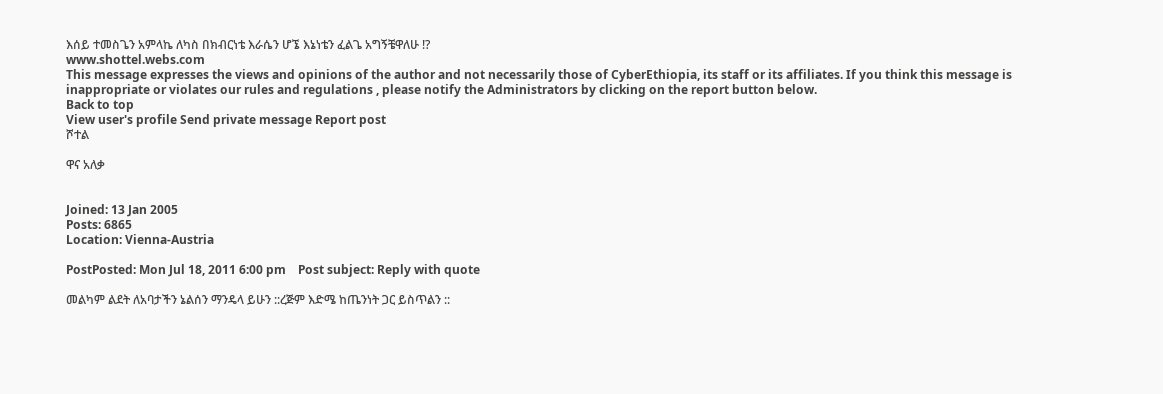እሰይ ተመስጌን አምላኬ ለካስ በክብርነቴ እራሴን ሆኜ እኔነቴን ፈልጌ አግኝቼዋለሁ !?
www.shottel.webs.com
This message expresses the views and opinions of the author and not necessarily those of CyberEthiopia, its staff or its affiliates. If you think this message is inappropriate or violates our rules and regulations , please notify the Administrators by clicking on the report button below.
Back to top
View user's profile Send private message Report post
ሾተል

ዋና አለቃ


Joined: 13 Jan 2005
Posts: 6865
Location: Vienna-Austria

PostPosted: Mon Jul 18, 2011 6:00 pm    Post subject: Reply with quote

መልካም ልደት ለአባታችን ኔልሰን ማንዴላ ይሁን ::ረጅም እድሜ ከጤንነት ጋር ይስጥልን ::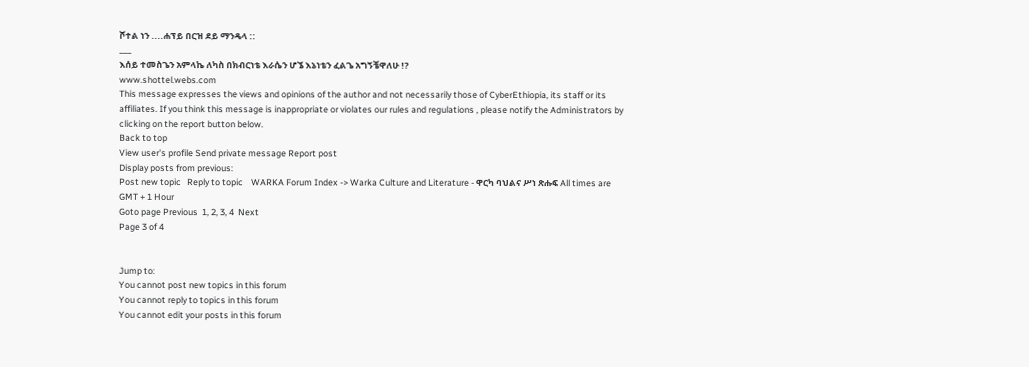ሾተል ነን ....ሐፕይ በርዝ ደይ ማንዴላ ::
___
እሰይ ተመስጌን አምላኬ ለካስ በክብርነቴ እራሴን ሆኜ እኔነቴን ፈልጌ አግኝቼዋለሁ !?
www.shottel.webs.com
This message expresses the views and opinions of the author and not necessarily those of CyberEthiopia, its staff or its affiliates. If you think this message is inappropriate or violates our rules and regulations , please notify the Administrators by clicking on the report button below.
Back to top
View user's profile Send private message Report post
Display posts from previous:
Post new topic   Reply to topic    WARKA Forum Index -> Warka Culture and Literature - ዋርካ ባህልና ሥነ ጽሑፍ All times are GMT + 1 Hour
Goto page Previous  1, 2, 3, 4  Next
Page 3 of 4


Jump to:
You cannot post new topics in this forum
You cannot reply to topics in this forum
You cannot edit your posts in this forum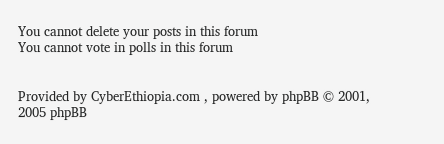You cannot delete your posts in this forum
You cannot vote in polls in this forum


Provided by CyberEthiopia.com , powered by phpBB © 2001, 2005 phpBB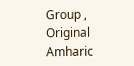Group , Original Amharic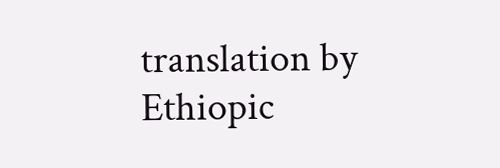translation by Ethiopic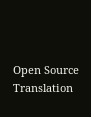Open Source Translation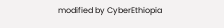modified by CyberEthiopia